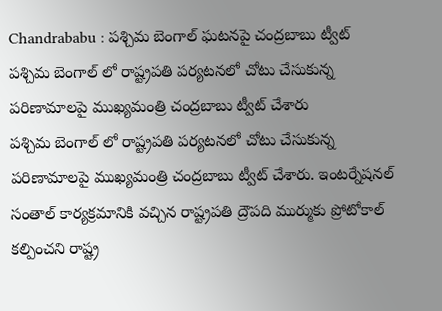Chandrababu : పశ్చిమ బెంగాల్ ఘటనపై చంద్రబాబు ట్వీట్
పశ్చిమ బెంగాల్ లో రాష్ట్రపతి పర్యటనలో చోటు చేసుకున్న పరిణామాలపై ముఖ్యమంత్రి చంద్రబాబు ట్వీట్ చేశారు
పశ్చిమ బెంగాల్ లో రాష్ట్రపతి పర్యటనలో చోటు చేసుకున్న పరిణామాలపై ముఖ్యమంత్రి చంద్రబాబు ట్వీట్ చేశారు. ఇంటర్నేషనల్ సంతాల్ కార్యక్రమానికి వచ్చిన రాష్ట్రపతి ద్రౌపది ముర్ముకు ప్రోటోకాల్ కల్పించని రాష్ట్ర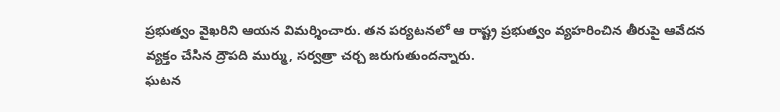ప్రభుత్వం వైఖరిని ఆయన విమర్శించారు. తన పర్యటనలో ఆ రాష్ట్ర ప్రభుత్వం వ్యహరించిన తీరుపై ఆవేదన వ్యక్తం చేసిన ద్రౌపది ముర్ము, సర్వత్రా చర్చ జరుగుతుందన్నారు.
ఘటన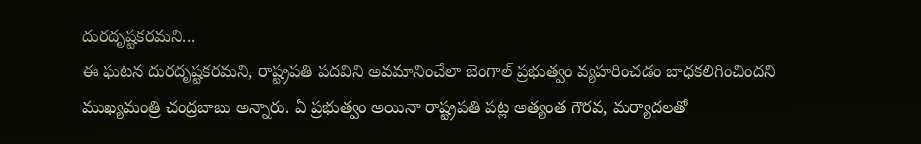దురదృష్టకరమని...
ఈ ఘటన దురదృష్టకరమని, రాష్ట్రపతి పదవిని అవమానించేలా బెంగాల్ ప్రభుత్వం వ్యహరించడం బాధకలిగించిందని ముఖ్యమంత్రి చంద్రబాబు అన్నారు. ఏ ప్రభుత్వం అయినా రాష్ట్రపతి పట్ల అత్యంత గౌరవ, మర్యాదలతో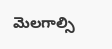మెలగాల్సి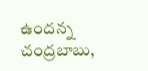ఉందన్న చంద్రబాబు,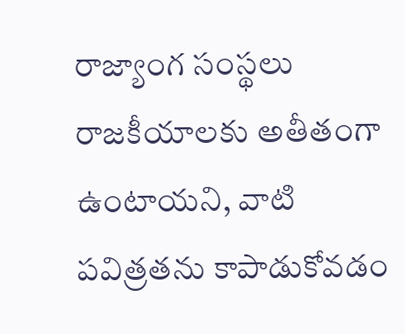రాజ్యాంగ సంస్థలు రాజకీయాలకు అతీతంగా ఉంటాయని, వాటి పవిత్రతను కాపాడుకోవడం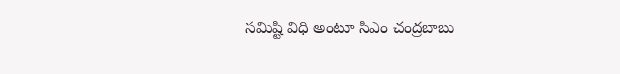సమిష్టి విధి అంటూ సిఎం చంద్రబాబు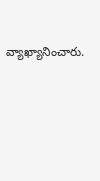వ్యాఖ్యానించారు.